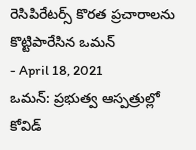రెసిపిరేటర్స్ కొరత ప్రచారాలను కొట్టిపారేసిన ఒమన్
- April 18, 2021
ఒమన్: ప్రభుత్వ ఆస్పత్రుల్లో కోవిడ్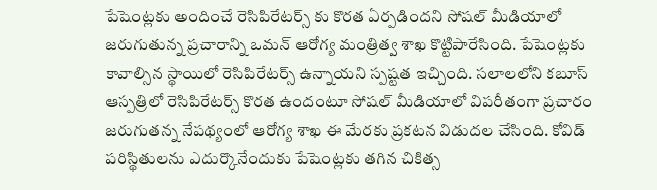పేషెంట్లకు అందించే రెసిపిరేటర్స్ కు కొరత ఏర్పడిందని సోషల్ మీడియాలో జరుగుతున్న ప్రచారాన్ని ఒమన్ ఆరోగ్య మంత్రిత్వ శాఖ కొట్టిపారేసింది. పేషెంట్లకు కావాల్సిన స్థాయిలో రెసిపిరేటర్స్ ఉన్నాయని స్పష్టత ఇచ్చింది. సలాలలోని కబూస్ ఆస్పత్రిలో రెసిపిరేటర్స్ కొరత ఉందంటూ సోషల్ మీడియాలో విపరీతంగా ప్రచారం జరుగుతన్న నేపథ్యంలో ఆరోగ్య శాఖ ఈ మేరకు ప్రకటన విడుదల చేసింది. కోవిడ్ పరిస్థితులను ఎదుర్కొనేందుకు పేషెంట్లకు తగిన చికిత్స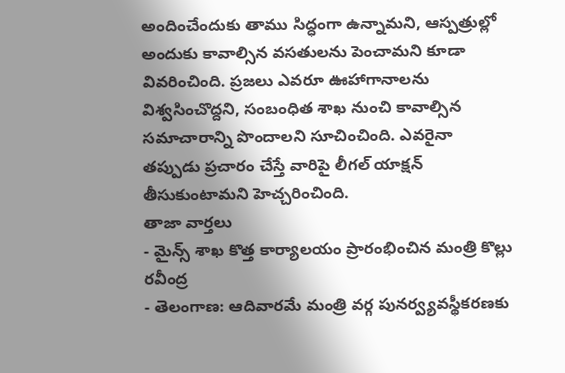అందించేందుకు తాము సిద్ధంగా ఉన్నామని, ఆస్పత్రుల్లో అందుకు కావాల్సిన వసతులను పెంచామని కూడా వివరించింది. ప్రజలు ఎవరూ ఊహాగానాలను విశ్వసించొద్దని, సంబంధిత శాఖ నుంచి కావాల్సిన సమాచారాన్ని పొందాలని సూచించింది. ఎవరైనా తప్పుడు ప్రచారం చేస్తే వారిపై లీగల్ యాక్షన్ తీసుకుంటామని హెచ్చరించింది.
తాజా వార్తలు
- మైన్స్ శాఖ కొత్త కార్యాలయం ప్రారంభించిన మంత్రి కొల్లు రవీంద్ర
- తెలంగాణ: ఆదివారమే మంత్రి వర్గ పునర్వ్యవస్థీకరణకు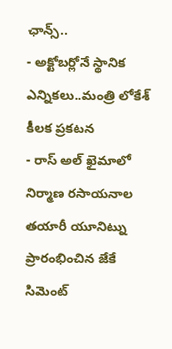ఛాన్స్..
- అక్టోబర్లోనే స్థానిక ఎన్నికలు..మంత్రి లోకేశ్ కీలక ప్రకటన
- రాస్ అల్ ఖైమాలో నిర్మాణ రసాయనాల తయారీ యూనిట్ను ప్రారంభించిన జేకే సిమెంట్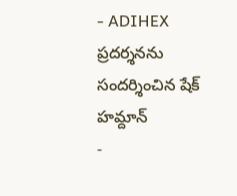- ADIHEX ప్రదర్శనను సందర్శించిన షేక్ హమ్దాన్
-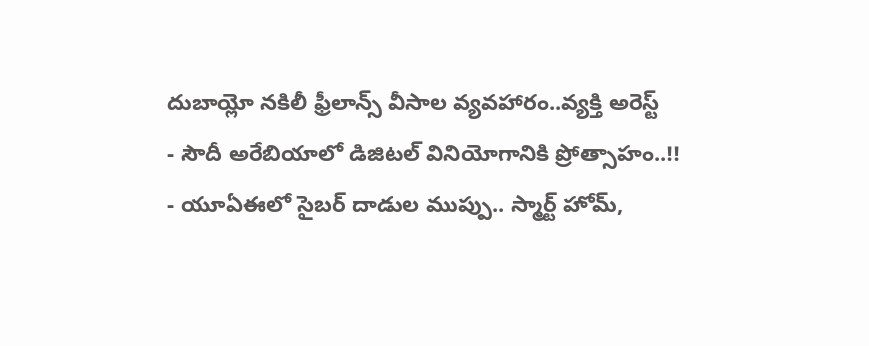దుబాయ్లో నకిలీ ఫ్రీలాన్స్ వీసాల వ్యవహారం..వ్యక్తి అరెస్ట్
- సౌదీ అరేబియాలో డిజిటల్ వినియోగానికి ప్రోత్సాహం..!!
- యూఏఈలో సైబర్ దాడుల ముప్పు.. స్మార్ట్ హోమ్,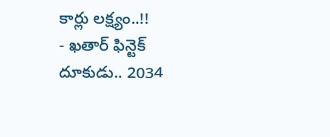కార్లు లక్ష్యం..!!
- ఖతార్ ఫిన్టెక్ దూకుడు.. 2034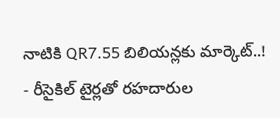నాటికి QR7.55 బిలియన్లకు మార్కెట్..!
- రీసైకిల్ టైర్లతో రహదారుల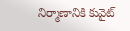నిర్మాణానికి కువైట్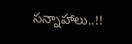సన్నాహాలు..!!